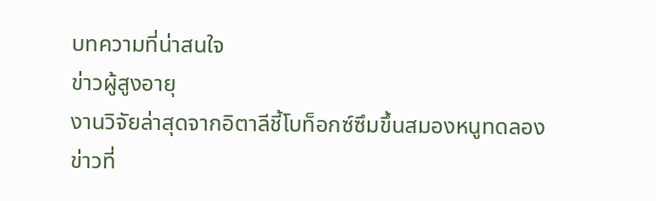บทความที่น่าสนใจ
ข่าวผู้สูงอายุ
งานวิจัยล่าสุดจากอิตาลีชี้โบท็อกซ์ซึมขึ้นสมองหนูทดลอง
ข่าวที่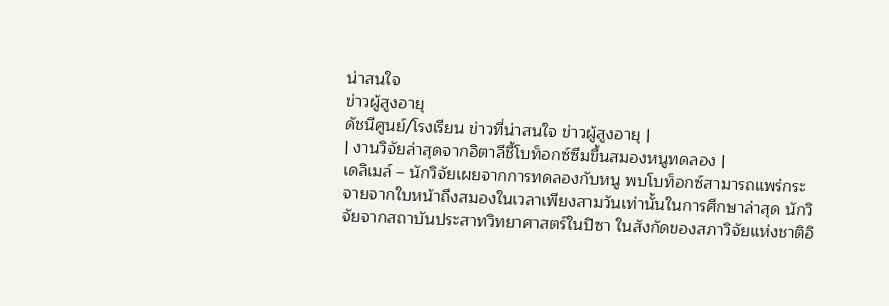น่าสนใจ
ข่าวผู้สูงอายุ
ดัชนีศูนย์/โรงเรียน ข่าวที่น่าสนใจ ข่าวผู้สูงอายุ |
| งานวิจัยล่าสุดจากอิตาลีชี้โบท็อกซ์ซึมขึ้นสมองหนูทดลอง |
เดลิเมล์ – นักวิจัยเผยจากการทดลองกับหนู พบโบท็อกซ์สามารถแพร่กระจายจากใบหน้าถึงสมองในเวลาเพียงสามวันเท่านั้นในการศึกษาล่าสุด นักวิจัยจากสถาบันประสาทวิทยาศาสตร์ในปิซา ในสังกัดของสภาวิจัยแห่งชาติอิ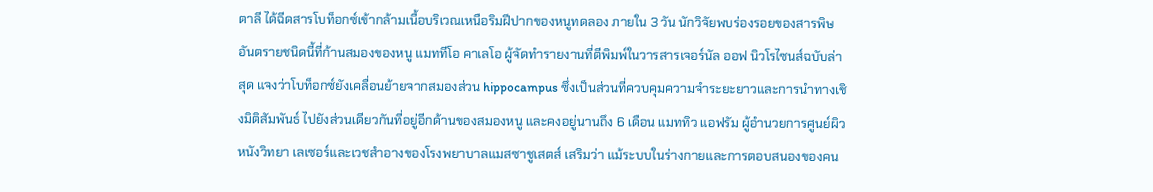ตาลี ได้ฉีดสารโบท็อกซ์เข้ากล้ามเนื้อบริเวณเหนือริมฝีปากของหนูทดลอง ภายใน 3 วัน นักวิจัยพบร่องรอยของสารพิษอันตรายชนิดนี้ที่ก้านสมองของหนู แมททีโอ คาเลโอ ผู้จัดทำรายงานที่ตีพิมพ์ในวารสารเจอร์นัล ออฟ นิวโรไซนส์ฉบับล่าสุด แจงว่าโบท็อกซ์ยังเคลื่อนย้ายจากสมองส่วน hippocampus ซึ่งเป็นส่วนที่ควบคุมความจำระยะยาวและการนำทางเชิงมิติสัมพันธ์ ไปยังส่วนเดียวกันที่อยู่อีกด้านของสมองหนู และคงอยู่นานถึง 6 เดือน แมททิว แอฟรัม ผู้อำนวยการศูนย์ผิวหนังวิทยา เลเซอร์และเวชสำอางของโรงพยาบาลแมสซาชูเสตส์ เสริมว่า แม้ระบบในร่างกายและการตอบสนองของคน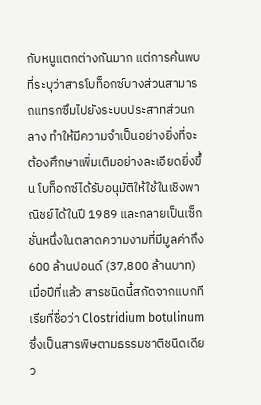กับหนูแตกต่างกันมาก แต่การค้นพบที่ระบุว่าสารโบท็อกซ์บางส่วนสามารถแทรกซึมไปยังระบบประสาทส่วนก ลาง ทำให้มีความจำเป็นอย่างยิ่งที่จะต้องศึกษาเพิ่มเติมอย่างละเอียดยิ่งขึ้น โบท็อกซ์ได้รับอนุมัติให้ใช้ในเชิงพาณิชย์ได้ในปี 1989 และกลายเป็นเซ็กชั่นหนึ่งในตลาดความงามที่มีมูลค่าถึง 600 ล้านปอนด์ (37,800 ล้านบาท) เมื่อปีที่แล้ว สารชนิดนี้สกัดจากแบกทีเรียที่ชื่อว่า Clostridium botulinum ซึ่งเป็นสารพิษตามธรรมชาติชนิดเดียว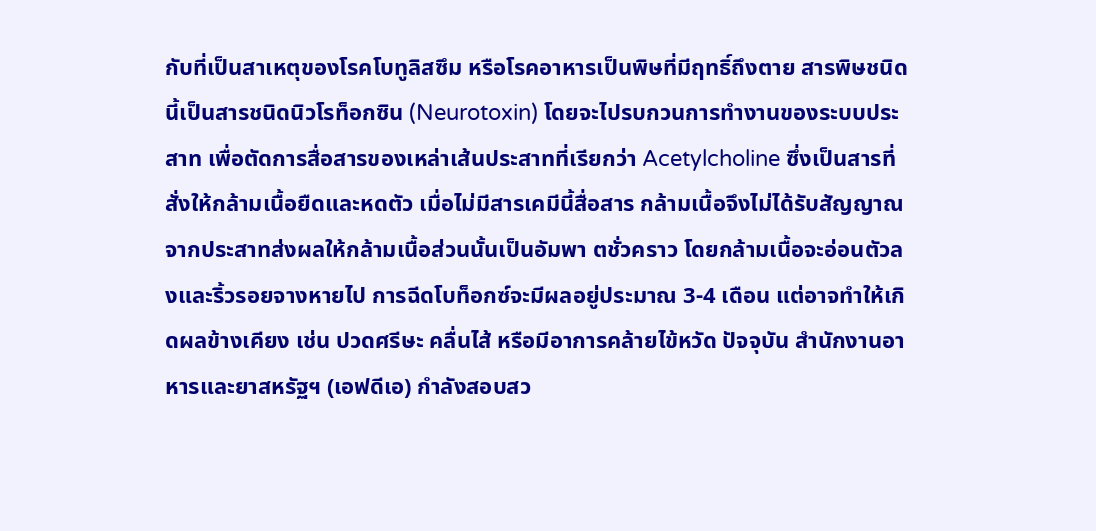กับที่เป็นสาเหตุของโรคโบทูลิสซึม หรือโรคอาหารเป็นพิษที่มีฤทธิ์ถึงตาย สารพิษชนิดนี้เป็นสารชนิดนิวโรท็อกซิน (Neurotoxin) โดยจะไปรบกวนการทำงานของระบบประสาท เพื่อตัดการสื่อสารของเหล่าเส้นประสาทที่เรียกว่า Acetylcholine ซึ่งเป็นสารที่สั่งให้กล้ามเนื้อยืดและหดตัว เมื่อไม่มีสารเคมีนี้สื่อสาร กล้ามเนื้อจึงไม่ได้รับสัญญาณจากประสาทส่งผลให้กล้ามเนื้อส่วนนั้นเป็นอัมพา ตชั่วคราว โดยกล้ามเนื้อจะอ่อนตัวลงและริ้วรอยจางหายไป การฉีดโบท็อกซ์จะมีผลอยู่ประมาณ 3-4 เดือน แต่อาจทำให้เกิดผลข้างเคียง เช่น ปวดศรีษะ คลื่นไส้ หรือมีอาการคล้ายไข้หวัด ปัจจุบัน สำนักงานอาหารและยาสหรัฐฯ (เอฟดีเอ) กำลังสอบสว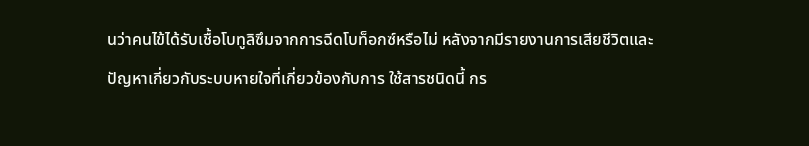นว่าคนไข้ได้รับเชื้อโบทูลิซึมจากการฉีดโบท็อกซ์หรือไม่ หลังจากมีรายงานการเสียชีวิตและปัญหาเกี่ยวกับระบบหายใจที่เกี่ยวข้องกับการ ใช้สารชนิดนี้ กร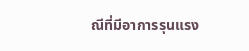ณีที่มีอาการรุนแรง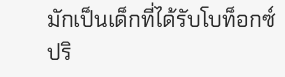มักเป็นเด็กที่ได้รับโบท็อกซ์ปริ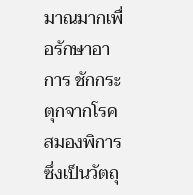มาณมากเพื่อรักษาอาการ ชักกระตุกจากโรคสมองพิการ ซึ่งเป็นวัตถุ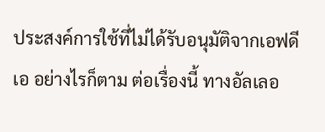ประสงค์การใช้ที่ไม่ได้รับอนุมัติจากเอฟดีเอ อย่างไรก็ตาม ต่อเรื่องนี้ ทางอัลเลอ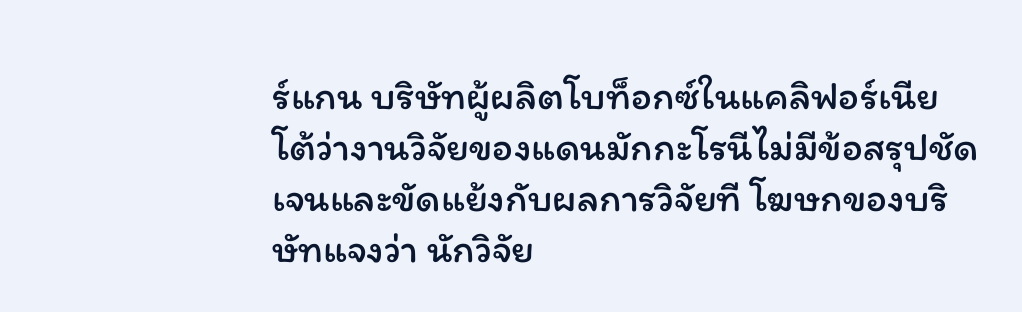ร์แกน บริษัทผู้ผลิตโบท็อกซ์ในแคลิฟอร์เนีย โต้ว่างานวิจัยของแดนมักกะโรนีไม่มีข้อสรุปชัดเจนและขัดแย้งกับผลการวิจัยที โฆษกของบริษัทแจงว่า นักวิจัย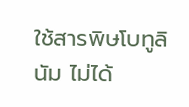ใช้สารพิษโบทูลินัม ไม่ได้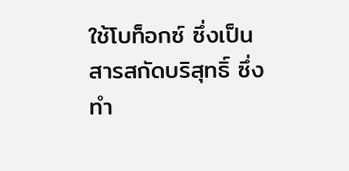ใช้โบท็อกซ์ ซึ่งเป็นสารสกัดบริสุทธิ์ ซึ่งทำ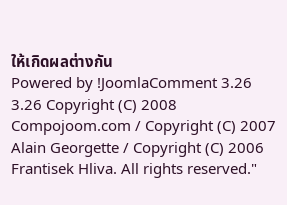ให้เกิดผลต่างกัน
Powered by !JoomlaComment 3.26
3.26 Copyright (C) 2008 Compojoom.com / Copyright (C) 2007 Alain Georgette / Copyright (C) 2006 Frantisek Hliva. All rights reserved."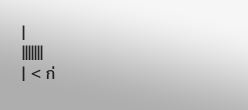|
|||||||
| < ก่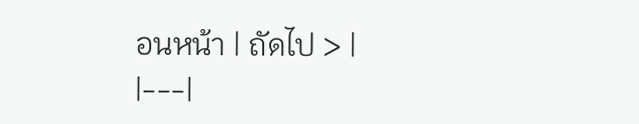อนหน้า | ถัดไป > |
|---|